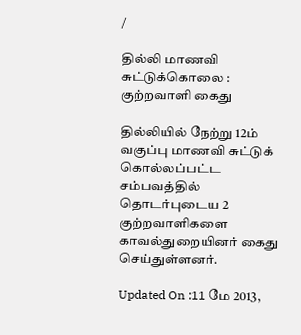/

தில்லி மாணவி சுட்டுக்கொலை : குற்றவாளி கைது

தில்லியில் நேற்று 12ம் வகுப்பு மாணவி சுட்டுக் கொல்லப்பட்ட சம்பவத்தில் தொடர்புடைய 2 குற்றவாளிகளை காவல்துறையினர் கைது செய்துள்ளனர்.

Updated On :11 மே 2013,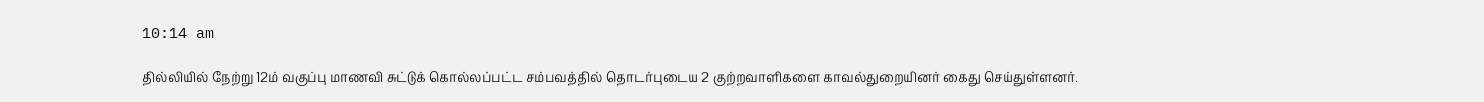10:14 am

தில்லியில் நேற்று 12ம் வகுப்பு மாணவி சுட்டுக் கொல்லப்பட்ட சம்பவத்தில் தொடர்புடைய 2 குற்றவாளிகளை காவல்துறையினர் கைது செய்துள்ளனர்.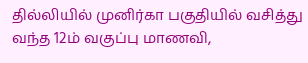தில்லியில் முனிர்கா பகுதியில் வசித்து வந்த 12ம் வகுப்பு மாணவி,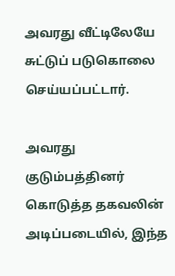அவரது வீட்டிலேயே சுட்டுப் படுகொலை செய்யப்பட்டார்.

அவரது குடும்பத்தினர் கொடுத்த தகவலின் அடிப்படையில், இந்த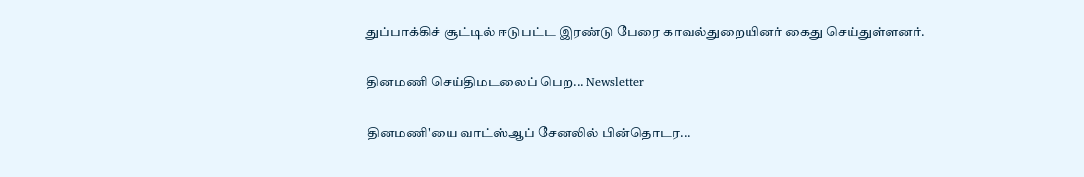துப்பாக்கிச் சூட்டில் ஈடுபட்ட இரண்டு பேரை காவல்துறையினர் கைது செய்துள்ளனர்.

தினமணி செய்திமடலைப் பெற... Newsletter

தினமணி'யை வாட்ஸ்ஆப் சேனலில் பின்தொடர...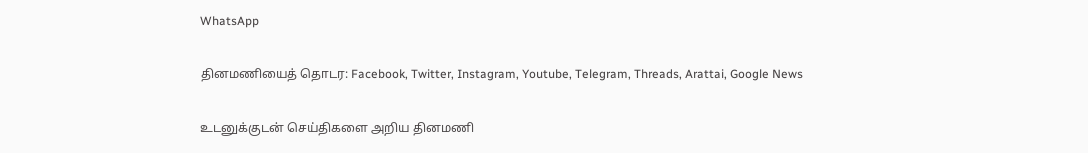WhatsApp

தினமணியைத் தொடர: Facebook, Twitter, Instagram, Youtube, Telegram, Threads, Arattai, Google News

உடனுக்குடன் செய்திகளை அறிய தினமணி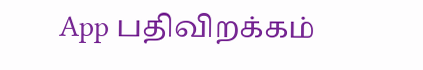App பதிவிறக்கம்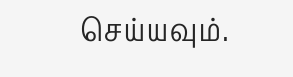செய்யவும்.